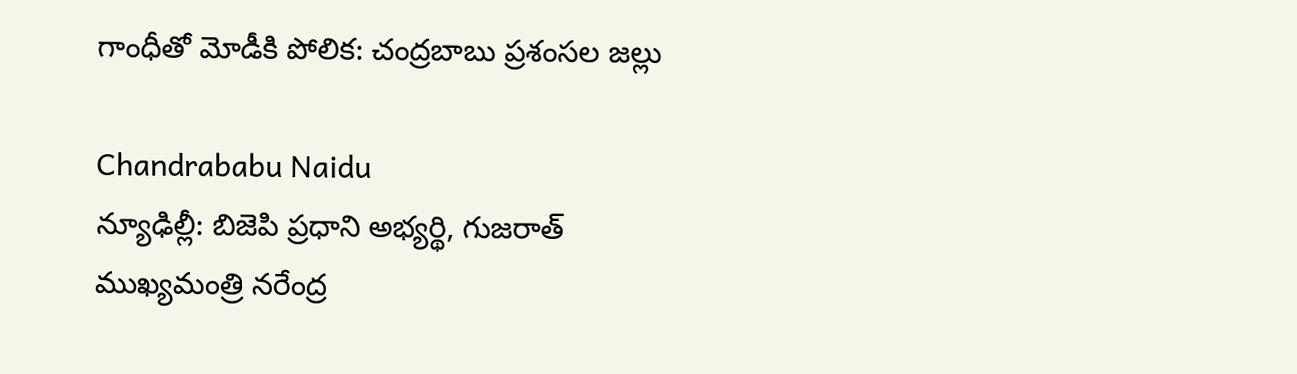గాంధీతో మోడీకి పోలిక: చంద్రబాబు ప్రశంసల జల్లు

Chandrababu Naidu
న్యూఢిల్లీ: బిజెపి ప్రధాని అభ్యర్థి, గుజరాత్ ముఖ్యమంత్రి నరేంద్ర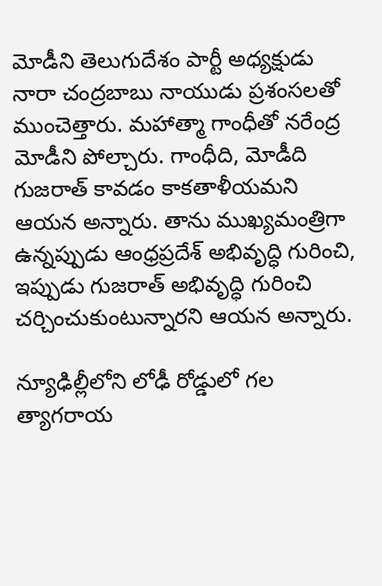మోడీని తెలుగుదేశం పార్టీ అధ్యక్షుడు నారా చంద్రబాబు నాయుడు ప్రశంసలతో ముంచెత్తారు. మహాత్మా గాంధీతో నరేంద్ర మోడీని పోల్చారు. గాంధీది, మోడీది గుజరాత్ కావడం కాకతాళీయమని ఆయన అన్నారు. తాను ముఖ్యమంత్రిగా ఉన్నప్పుడు ఆంధ్రప్రదేశ్ అభివృద్ధి గురించి, ఇప్పుడు గుజరాత్ అభివృద్ధి గురించి చర్చించుకుంటున్నారని ఆయన అన్నారు.

న్యూఢిల్లీలోని లోఢీ రోడ్డులో గల త్యాగరాయ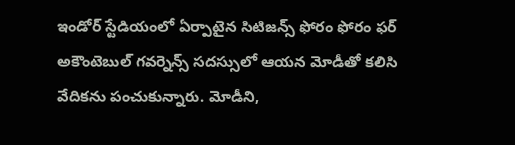ఇండోర్ స్టేడియంలో ఏర్పాటైన సిటిజన్స్ ఫోరం ఫోరం ఫర్ అకౌంటెబుల్ గవర్నెన్స్ సదస్సులో ఆయన మోడీతో కలిసి వేదికను పంచుకున్నారు. మోడీని,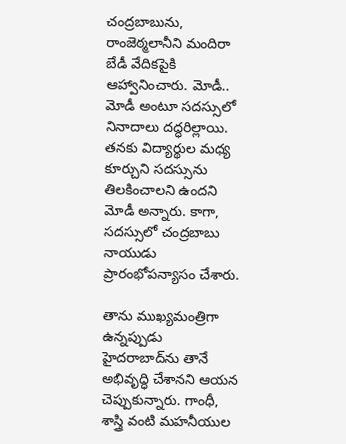చంద్రబాబును, రాంజెఠ్మలానీని మందిరా బేడీ వేదికపైకి ఆహ్వానించారు. మోడీ.. మోడీ అంటూ సదస్సులో నినాదాలు దద్ధరిల్లాయి. తనకు విద్యార్థుల మధ్య కూర్చుని సదస్సును తిలకించాలని ఉందని మోడీ అన్నారు. కాగా, సదస్సులో చంద్రబాబు నాయుడు ప్రారంభోపన్యాసం చేశారు.

తాను ముఖ్యమంత్రిగా ఉన్నప్పుడు హైదరాబాద్‌ను తానే అభివృద్ధి చేశానని ఆయన చెప్పుకున్నారు. గాంధీ, శాస్త్రి వంటి మహనీయుల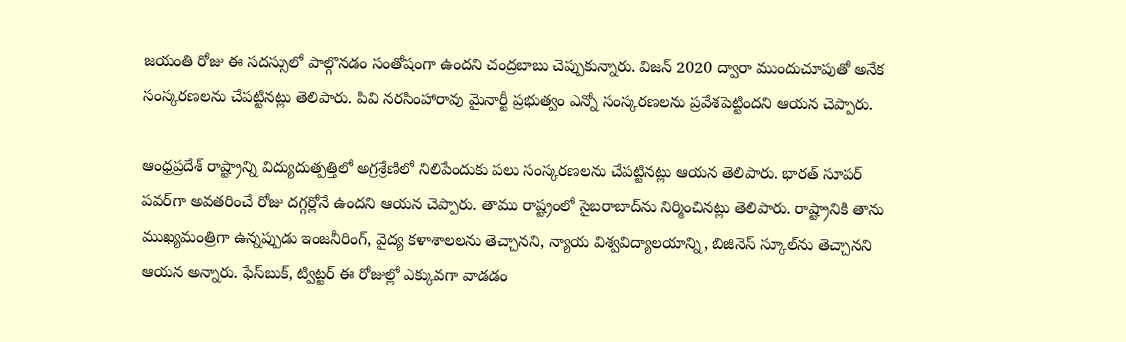జయంతి రోజు ఈ సదస్సులో పాల్గొనడం సంతోషంగా ఉందని చంద్రబాబు చెప్పుకున్నారు. విజన్ 2020 ద్వారా ముందుచూపుతో అనేక సంస్కరణలను చేపట్టినట్లు తెలిపారు. పివి నరసింహారావు మైనార్టీ ప్రభుత్వం ఎన్నో సంస్కరణలను ప్రవేశపెట్టిందని ఆయన చెప్పారు.

ఆంధ్రప్రదేశ్‌ రాష్ట్రాన్ని విద్యుదుత్పత్తిలో అగ్రశ్రేణిలో నిలిపేందుకు పలు సంస్కరణలను చేపట్టినట్లు ఆయన తెలిపారు. భారత్ సూపర్ పవర్‌గా అవతరించే రోజు దగ్గర్లోనే ఉందని ఆయన చెప్పారు. తాము రాష్ట్రంలో సైబరాబాద్‌ను నిర్మించినట్లు తెలిపారు. రాష్ట్రానికి తాను ముఖ్యమంత్రిగా ఉన్నప్పుడు ఇంజనీరింగ్, వైద్య కళాశాలలను తెచ్చానని, న్యాయ విశ్వవిద్యాలయాన్ని, బిజినెస్ స్కూల్‌ను తెచ్చానని ఆయన అన్నారు. ఫేస్‌బుక్, ట్విట్టర్ ఈ రోజుల్లో ఎక్కువగా వాడడం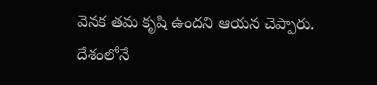వెనక తమ కృషి ఉందని ఆయన చెప్పారు. దేశంలోనే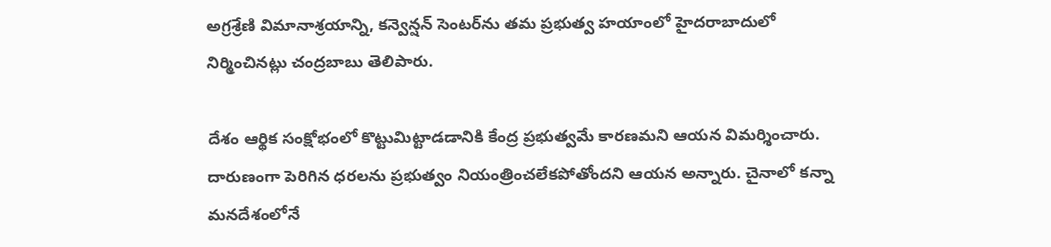అగ్రశ్రేణి విమానాశ్రయాన్ని, కన్వెన్షన్ సెంటర్‌ను తమ ప్రభుత్వ హయాంలో హైదరాబాదులో నిర్మించినట్లు చంద్రబాబు తెలిపారు.

దేశం ఆర్థిక సంక్షోభంలో కొట్టుమిట్టాడడానికి కేంద్ర ప్రభుత్వమే కారణమని ఆయన విమర్శించారు. దారుణంగా పెరిగిన ధరలను ప్రభుత్వం నియంత్రించలేకపోతోందని ఆయన అన్నారు. చైనాలో కన్నా మనదేశంలోనే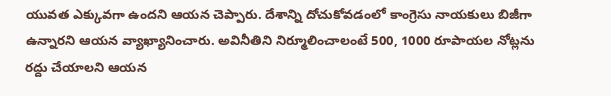యువత ఎక్కువగా ఉందని ఆయన చెప్పారు. దేశాన్ని దోచుకోవడంలో కాంగ్రెసు నాయకులు బిజీగా ఉన్నారని ఆయన వ్యాఖ్యానించారు. అవినీతిని నిర్మూలించాలంటే 500, 1000 రూపాయల నోట్లను రద్దు చేయాలని ఆయన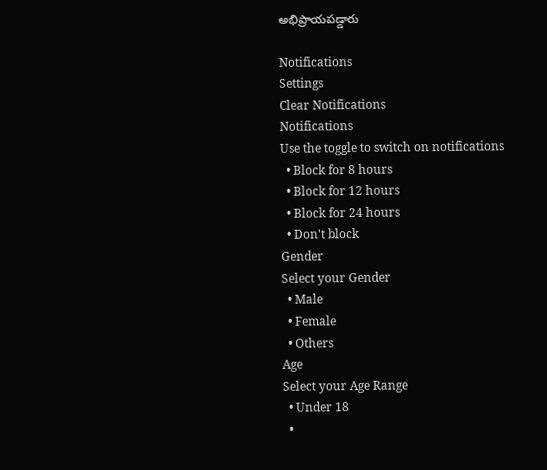అభిప్రాయపడ్డారు

Notifications
Settings
Clear Notifications
Notifications
Use the toggle to switch on notifications
  • Block for 8 hours
  • Block for 12 hours
  • Block for 24 hours
  • Don't block
Gender
Select your Gender
  • Male
  • Female
  • Others
Age
Select your Age Range
  • Under 18
  •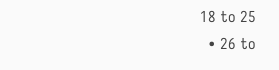18 to 25
  • 26 to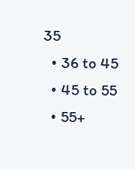35
  • 36 to 45
  • 45 to 55
  • 55+